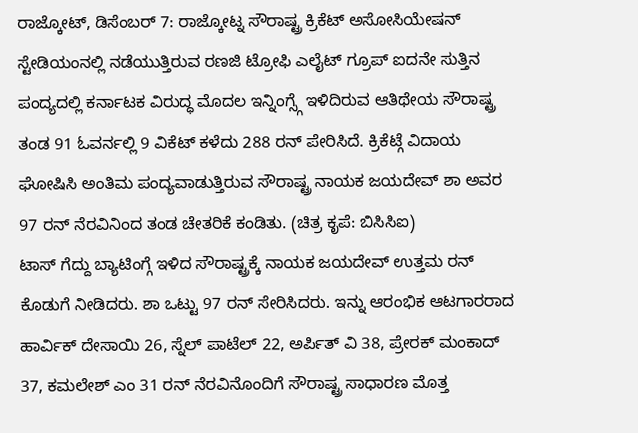ರಾಜ್ಕೋಟ್, ಡಿಸೆಂಬರ್ 7: ರಾಜ್ಕೋಟ್ನ ಸೌರಾಷ್ಟ್ರ ಕ್ರಿಕೆಟ್ ಅಸೋಸಿಯೇಷನ್ ಸ್ಟೇಡಿಯಂನಲ್ಲಿ ನಡೆಯುತ್ತಿರುವ ರಣಜಿ ಟ್ರೋಫಿ ಎಲೈಟ್ ಗ್ರೂಪ್ ಐದನೇ ಸುತ್ತಿನ ಪಂದ್ಯದಲ್ಲಿ ಕರ್ನಾಟಕ ವಿರುದ್ಧ ಮೊದಲ ಇನ್ನಿಂಗ್ಸ್ಗೆ ಇಳಿದಿರುವ ಆತಿಥೇಯ ಸೌರಾಷ್ಟ್ರ ತಂಡ 91 ಓವರ್ನಲ್ಲಿ 9 ವಿಕೆಟ್ ಕಳೆದು 288 ರನ್ ಪೇರಿಸಿದೆ. ಕ್ರಿಕೆಟ್ಗೆ ವಿದಾಯ ಘೋಷಿಸಿ ಅಂತಿಮ ಪಂದ್ಯವಾಡುತ್ತಿರುವ ಸೌರಾಷ್ಟ್ರ ನಾಯಕ ಜಯದೇವ್ ಶಾ ಅವರ 97 ರನ್ ನೆರವಿನಿಂದ ತಂಡ ಚೇತರಿಕೆ ಕಂಡಿತು. (ಚಿತ್ರ ಕೃಪೆ: ಬಿಸಿಸಿಐ)
ಟಾಸ್ ಗೆದ್ದು ಬ್ಯಾಟಿಂಗ್ಗೆ ಇಳಿದ ಸೌರಾಷ್ಟ್ರಕ್ಕೆ ನಾಯಕ ಜಯದೇವ್ ಉತ್ತಮ ರನ್ ಕೊಡುಗೆ ನೀಡಿದರು. ಶಾ ಒಟ್ಟು 97 ರನ್ ಸೇರಿಸಿದರು. ಇನ್ನು ಆರಂಭಿಕ ಆಟಗಾರರಾದ ಹಾರ್ವಿಕ್ ದೇಸಾಯಿ 26, ಸ್ನೆಲ್ ಪಾಟೆಲ್ 22, ಅರ್ಪಿತ್ ವಿ 38, ಪ್ರೇರಕ್ ಮಂಕಾದ್ 37, ಕಮಲೇಶ್ ಎಂ 31 ರನ್ ನೆರವಿನೊಂದಿಗೆ ಸೌರಾಷ್ಟ್ರ ಸಾಧಾರಣ ಮೊತ್ತ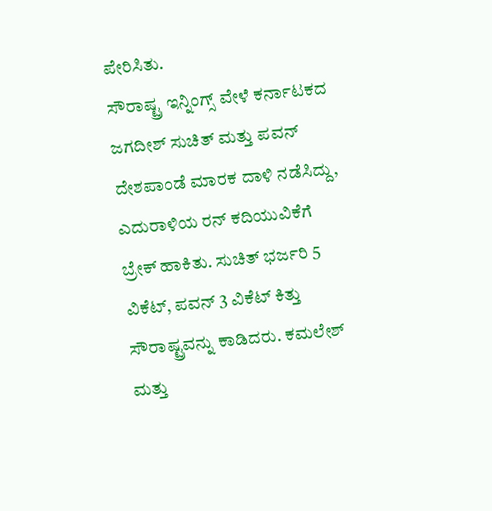ಪೇರಿಸಿತು.
ಸೌರಾಷ್ಟ್ರ ಇನ್ನಿಂಗ್ಸ್ ವೇಳೆ ಕರ್ನಾಟಕದ ಜಗದೀಶ್ ಸುಚಿತ್ ಮತ್ತು ಪವನ್ ದೇಶಪಾಂಡೆ ಮಾರಕ ದಾಳಿ ನಡೆಸಿದ್ದು, ಎದುರಾಳಿಯ ರನ್ ಕದಿಯುವಿಕೆಗೆ ಬ್ರೇಕ್ ಹಾಕಿತು. ಸುಚಿತ್ ಭರ್ಜರಿ 5 ವಿಕೆಟ್, ಪವನ್ 3 ವಿಕೆಟ್ ಕಿತ್ತು ಸೌರಾಷ್ಟ್ರವನ್ನು ಕಾಡಿದರು. ಕಮಲೇಶ್ ಮತ್ತು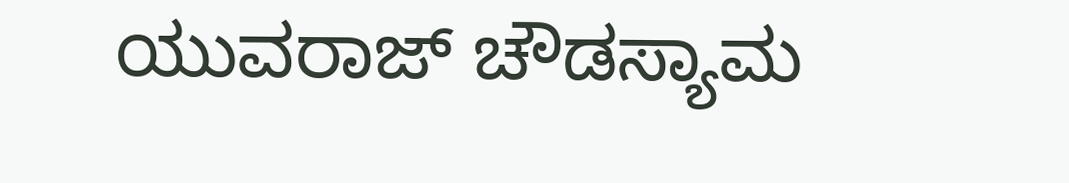ಯುವರಾಜ್ ಚೌಡಸ್ಯಾಮ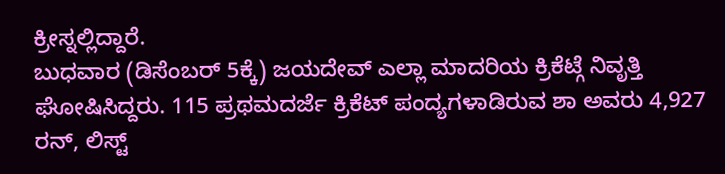ಕ್ರೀಸ್ನಲ್ಲಿದ್ದಾರೆ.
ಬುಧವಾರ (ಡಿಸೆಂಬರ್ 5ಕ್ಕೆ) ಜಯದೇವ್ ಎಲ್ಲಾ ಮಾದರಿಯ ಕ್ರಿಕೆಟ್ಗೆ ನಿವೃತ್ತಿ ಘೋಷಿಸಿದ್ದರು. 115 ಪ್ರಥಮದರ್ಜೆ ಕ್ರಿಕೆಟ್ ಪಂದ್ಯಗಳಾಡಿರುವ ಶಾ ಅವರು 4,927 ರನ್, ಲಿಸ್ಟ್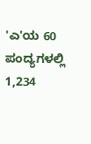'ಎ'ಯ 60 ಪಂದ್ಯಗಳಲ್ಲಿ 1,234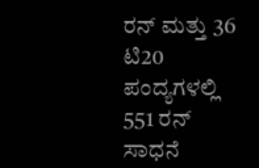ರನ್ ಮತ್ತು 36 ಟಿ20 ಪಂದ್ಯಗಳಲ್ಲಿ 551 ರನ್ ಸಾಧನೆ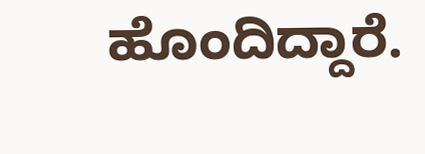ಹೊಂದಿದ್ದಾರೆ.